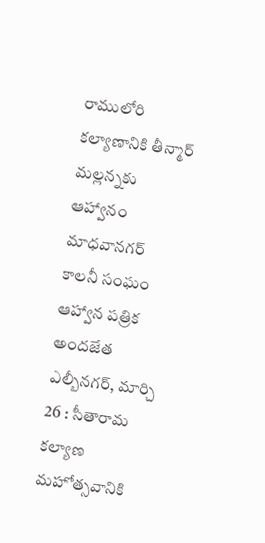రాములోరి కల్యాణానికి తీన్మార్ మల్లన్నకు ఆహ్వానం
మాధవానగర్ కాలనీ సంఘం ఆహ్వాన పత్రిక అందజేత
ఎల్బీనగర్, మార్చి 26 : సీతారామ కల్యాణ మహోత్సవానికి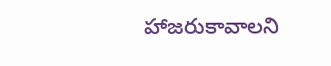హాజరుకావాలని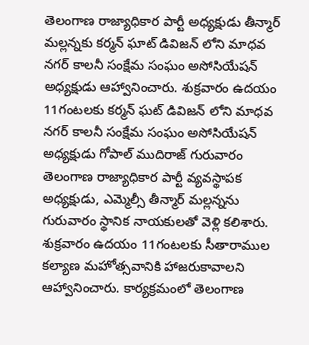తెలంగాణ రాజ్యాధికార పార్టీ అధ్యక్షుడు తీన్మార్ మల్లన్నకు కర్మన్ ఘాట్ డివిజన్ లోని మాధవ నగర్ కాలనీ సంక్షేమ సంఘం అసోసియేషన్ అధ్యక్షుడు ఆహ్వానించారు. శుక్రవారం ఉదయం 11గంటలకు కర్మన్ ఘట్ డివిజన్ లోని మాధవ నగర్ కాలనీ సంక్షేమ సంఘం అసోసియేషన్ అధ్యక్షుడు గోపాల్ ముదిరాజ్ గురువారం తెలంగాణ రాజ్యాధికార పార్టీ వ్యవస్థాపక అధ్యక్షుడు, ఎమ్మెల్సీ తీన్మార్ మల్లన్నను గురువారం స్థానిక నాయకులతో వెళ్లి కలిశారు.
శుక్రవారం ఉదయం 11గంటలకు సీతారాముల కల్యాణ మహోత్సవానికి హాజరుకావాలని ఆహ్వానించారు. కార్యక్రమంలో తెలంగాణ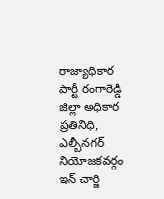రాజ్యాధికార పార్టీ రంగారెడ్డి జిల్లా అధికార ప్రతినిధి, ఎల్బీనగర్ నియోజకవర్గం ఇన్ చార్జి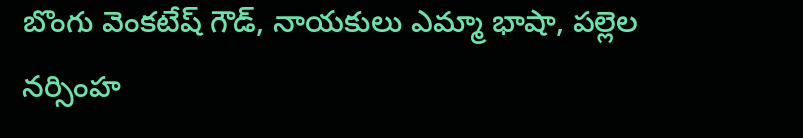బొంగు వెంకటేష్ గౌడ్, నాయకులు ఎమ్మా భాషా, పల్లెల నర్సింహ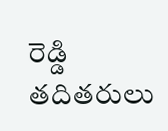రెడ్డి తదితరులు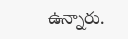ఉన్నారు.